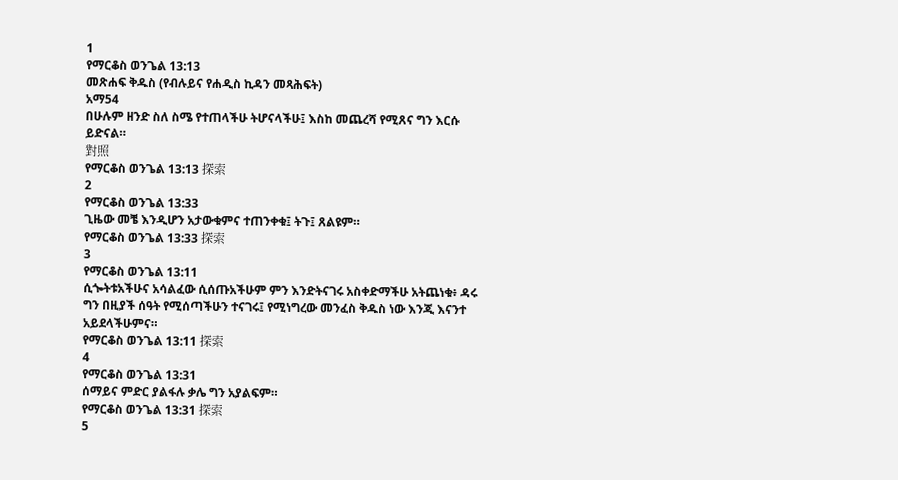1
የማርቆስ ወንጌል 13:13
መጽሐፍ ቅዱስ (የብሉይና የሐዲስ ኪዳን መጻሕፍት)
አማ54
በሁሉም ዘንድ ስለ ስሜ የተጠላችሁ ትሆናላችሁ፤ እስከ መጨረሻ የሚጸና ግን እርሱ ይድናል።
對照
የማርቆስ ወንጌል 13:13 探索
2
የማርቆስ ወንጌል 13:33
ጊዜው መቼ እንዲሆን አታውቁምና ተጠንቀቁ፤ ትጉ፤ ጸልዩም።
የማርቆስ ወንጌል 13:33 探索
3
የማርቆስ ወንጌል 13:11
ሲጐትቱአችሁና አሳልፈው ሲሰጡአችሁም ምን እንድትናገሩ አስቀድማችሁ አትጨነቁ፥ ዳሩ ግን በዚያች ሰዓት የሚሰጣችሁን ተናገሩ፤ የሚነግረው መንፈስ ቅዱስ ነው እንጂ እናንተ አይደላችሁምና።
የማርቆስ ወንጌል 13:11 探索
4
የማርቆስ ወንጌል 13:31
ሰማይና ምድር ያልፋሉ ቃሌ ግን አያልፍም።
የማርቆስ ወንጌል 13:31 探索
5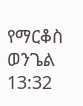የማርቆስ ወንጌል 13:32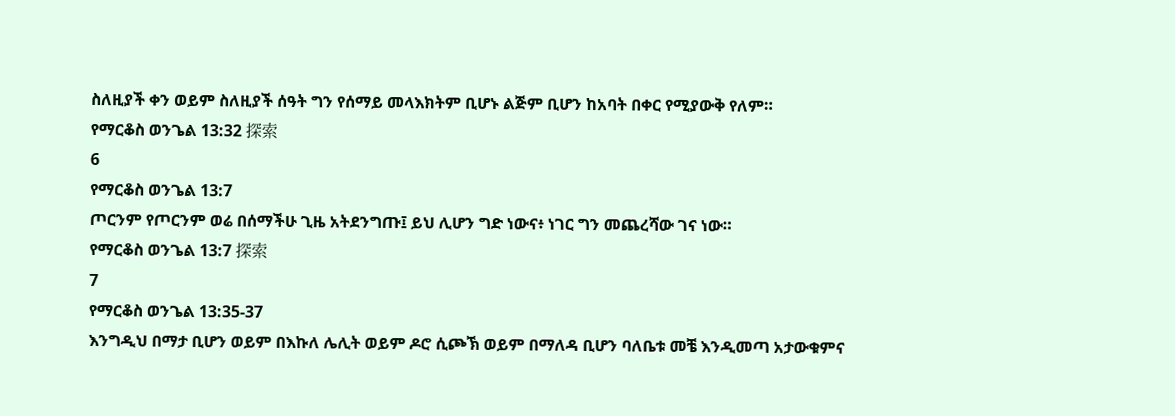ስለዚያች ቀን ወይም ስለዚያች ሰዓት ግን የሰማይ መላእክትም ቢሆኑ ልጅም ቢሆን ከአባት በቀር የሚያውቅ የለም።
የማርቆስ ወንጌል 13:32 探索
6
የማርቆስ ወንጌል 13:7
ጦርንም የጦርንም ወሬ በሰማችሁ ጊዜ አትደንግጡ፤ ይህ ሊሆን ግድ ነውና፥ ነገር ግን መጨረሻው ገና ነው።
የማርቆስ ወንጌል 13:7 探索
7
የማርቆስ ወንጌል 13:35-37
እንግዲህ በማታ ቢሆን ወይም በእኩለ ሌሊት ወይም ዶሮ ሲጮኽ ወይም በማለዳ ቢሆን ባለቤቱ መቼ እንዲመጣ አታውቁምና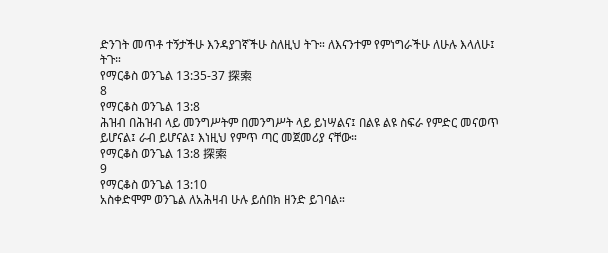ድንገት መጥቶ ተኝታችሁ እንዳያገኛችሁ ስለዚህ ትጉ። ለእናንተም የምነግራችሁ ለሁሉ እላለሁ፤ ትጉ።
የማርቆስ ወንጌል 13:35-37 探索
8
የማርቆስ ወንጌል 13:8
ሕዝብ በሕዝብ ላይ መንግሥትም በመንግሥት ላይ ይነሣልና፤ በልዩ ልዩ ስፍራ የምድር መናወጥ ይሆናል፤ ራብ ይሆናል፤ እነዚህ የምጥ ጣር መጀመሪያ ናቸው።
የማርቆስ ወንጌል 13:8 探索
9
የማርቆስ ወንጌል 13:10
አስቀድሞም ወንጌል ለአሕዛብ ሁሉ ይሰበክ ዘንድ ይገባል።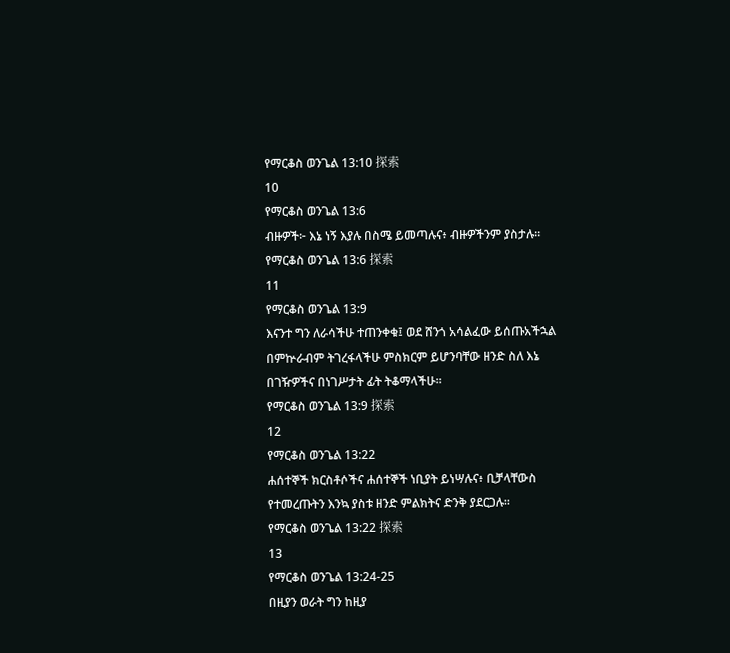የማርቆስ ወንጌል 13:10 探索
10
የማርቆስ ወንጌል 13:6
ብዙዎች፦ እኔ ነኝ እያሉ በስሜ ይመጣሉና፥ ብዙዎችንም ያስታሉ።
የማርቆስ ወንጌል 13:6 探索
11
የማርቆስ ወንጌል 13:9
እናንተ ግን ለራሳችሁ ተጠንቀቁ፤ ወደ ሸንጎ አሳልፈው ይሰጡአችኋል በምኵራብም ትገረፋላችሁ ምስክርም ይሆንባቸው ዘንድ ስለ እኔ በገዥዎችና በነገሥታት ፊት ትቆማላችሁ።
የማርቆስ ወንጌል 13:9 探索
12
የማርቆስ ወንጌል 13:22
ሐሰተኞች ክርስቶሶችና ሐሰተኞች ነቢያት ይነሣሉና፥ ቢቻላቸውስ የተመረጡትን እንኳ ያስቱ ዘንድ ምልክትና ድንቅ ያደርጋሉ።
የማርቆስ ወንጌል 13:22 探索
13
የማርቆስ ወንጌል 13:24-25
በዚያን ወራት ግን ከዚያ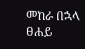መከራ በኋላ ፀሐይ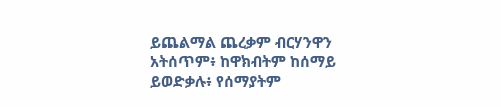ይጨልማል ጨረቃም ብርሃንዋን አትሰጥም፥ ከዋክብትም ከሰማይ ይወድቃሉ፥ የሰማያትም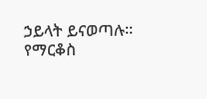ኃይላት ይናወጣሉ።
የማርቆስ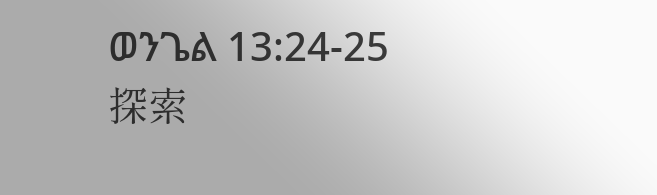ወንጌል 13:24-25 探索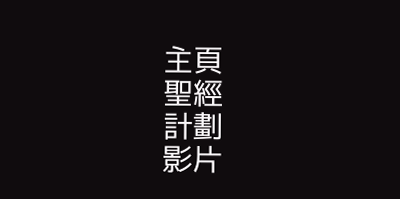主頁
聖經
計劃
影片